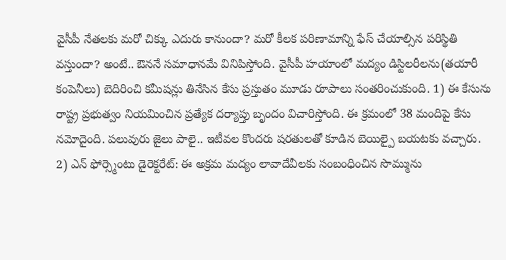వైసీపీ నేతలకు మరో చిక్కు ఎదురు కానుందా? మరో కీలక పరిణామాన్ని ఫేస్ చేయాల్సిన పరిస్థితి వస్తుందా? అంటే.. ఔననే సమాధానమే వినిపిస్తోంది. వైసీపీ హయాంలో మద్యం డిస్టిలరీలను(తయారీ కంపెనీలు) బెదిరించి కమీషన్లు తినేసిన కేసు ప్రస్తుతం మూడు రూపాలు సంతరించుకుంది. 1) ఈ కేసును రాష్ట్ర ప్రభుత్వం నియమించిన ప్రత్యేక దర్యాప్తు బృందం విచారిస్తోంది. ఈ క్రమంలో 38 మందిపై కేసు నమోదైంది. పలువురు జైలు పాలై.. ఇటీవల కొందరు షరతులతో కూడిన బెయిల్పై బయటకు వచ్చారు.
2) ఎన్ ఫోర్స్మెంటు డైరెక్టరేట్: ఈ అక్రమ మద్యం లావాదేవీలకు సంబంధించిన సొమ్మును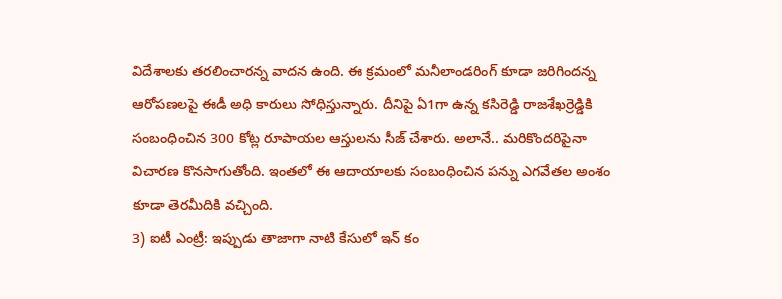విదేశాలకు తరలించారన్న వాదన ఉంది. ఈ క్రమంలో మనీలాండరింగ్ కూడా జరిగిందన్న ఆరోపణలపై ఈడీ అధి కారులు సోధిస్తున్నారు. దీనిపై ఏ1గా ఉన్న కసిరెడ్డి రాజశేఖర్రెడ్డికి సంబంధించిన 300 కోట్ల రూపాయల ఆస్తులను సీజ్ చేశారు. అలానే.. మరికొందరిపైనా విచారణ కొనసాగుతోంది. ఇంతలో ఈ ఆదాయాలకు సంబంధించిన పన్ను ఎగవేతల అంశం కూడా తెరమీదికి వచ్చింది.
3) ఐటీ ఎంట్రీ: ఇప్పుడు తాజాగా నాటి కేసులో ఇన్ కం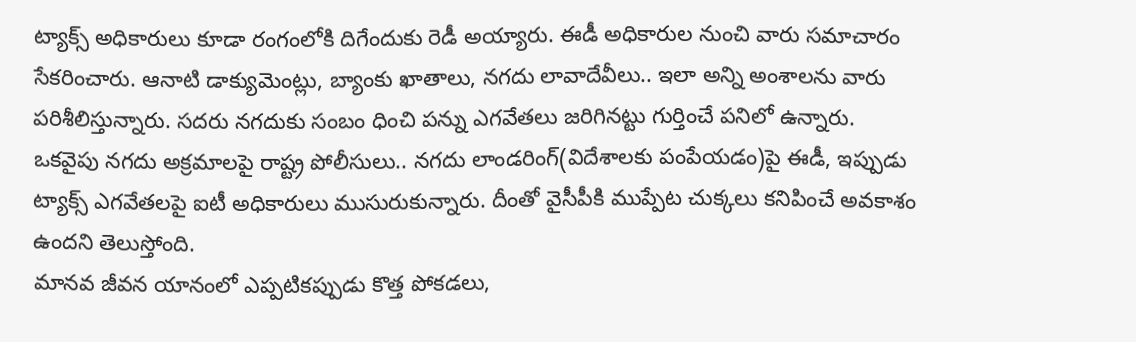ట్యాక్స్ అధికారులు కూడా రంగంలోకి దిగేందుకు రెడీ అయ్యారు. ఈడీ అధికారుల నుంచి వారు సమాచారం సేకరించారు. ఆనాటి డాక్యుమెంట్లు, బ్యాంకు ఖాతాలు, నగదు లావాదేవీలు.. ఇలా అన్ని అంశాలను వారు పరిశీలిస్తున్నారు. సదరు నగదుకు సంబం ధించి పన్ను ఎగవేతలు జరిగినట్టు గుర్తించే పనిలో ఉన్నారు. ఒకవైపు నగదు అక్రమాలపై రాష్ట్ర పోలీసులు.. నగదు లాండరింగ్(విదేశాలకు పంపేయడం)పై ఈడీ, ఇప్పుడు ట్యాక్స్ ఎగవేతలపై ఐటీ అధికారులు ముసురుకున్నారు. దీంతో వైసీపీకి ముప్పేట చుక్కలు కనిపించే అవకాశం ఉందని తెలుస్తోంది.
మానవ జీవన యానంలో ఎప్పటికప్పుడు కొత్త పోకడలు,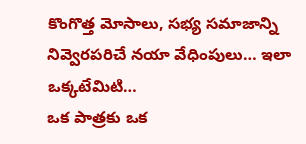కొంగొత్త మోసాలు, సభ్య సమాజాన్ని నివ్వెరపరిచే నయా వేధింపులు… ఇలా ఒక్కటేమిటి…
ఒక పాత్రకు ఒక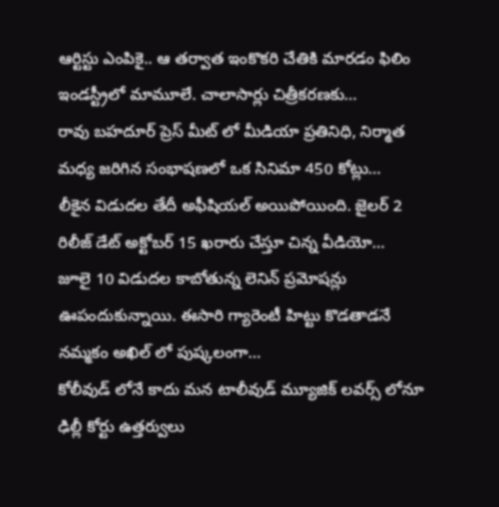ఆర్టిస్టు ఎంపికై.. ఆ తర్వాత ఇంకొకరి చేతికి మారడం ఫిలిం ఇండస్ట్రీలో మామూలే. చాలాసార్లు చిత్రీకరణకు…
రావు బహదూర్ ప్రెస్ మీట్ లో మీడియా ప్రతినిధి, నిర్మాత మధ్య జరిగిన సంభాషణలో ఒక సినిమా 450 కోట్లు…
లీకైన విడుదల తేదీ అఫీషియల్ అయిపోయింది. జైలర్ 2 రిలీజ్ డేట్ అక్టోబర్ 15 ఖరారు చేస్తూ చిన్న వీడియో…
జూలై 10 విడుదల కాబోతున్న లెనిన్ ప్రమోషన్లు ఊపందుకున్నాయి. ఈసారి గ్యారెంటీ హిట్టు కొడతాడనే నమ్మకం అఖిల్ లో పుష్కలంగా…
కోలీవుడ్ లోనే కాదు మన టాలీవుడ్ మ్యూజిక్ లవర్స్ లోనూ ఢిల్లీ కోర్టు ఉత్తర్వులు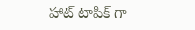హాట్ టాపిక్ గా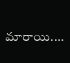మారాయి.…